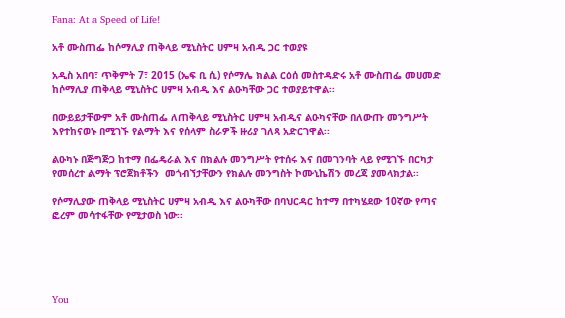Fana: At a Speed of Life!

አቶ ሙስጠፌ ከሶማሊያ ጠቅላይ ሚኒስትር ሀምዛ አብዲ ጋር ተወያዩ

አዲስ አበባ፣ ጥቅምት 7፣ 2015 (ኤፍ ቢ ሲ) የሶማሌ ክልል ርዕሰ መስተዳድሩ አቶ ሙስጠፌ መሀመድ ከሶማሊያ ጠቅላይ ሚኒስትር ሀምዛ አብዲ እና ልዑካቸው ጋር ተወያይተዋል፡፡

በውይይታቸውም አቶ ሙስጠፌ ለጠቅላይ ሚኒስትር ሀምዛ አብዲና ልዑካናቸው በለውጡ መንግሥት እየተከናወኑ በሚገኙ የልማት እና የሰላም ስራዎች ዙሪያ ገለጻ አድርገዋል፡፡

ልዑካኑ በጅግጅጋ ከተማ በፌዴራል እና በክልሉ መንግሥት የተሰሩ እና በመገንባት ላይ የሚገኙ በርካታ የመሰረተ ልማት ፕሮጀክቶችን  መጎብኘታቸውን የክልሉ መንግስት ኮሙኒኬሽን መረጃ ያመላክታል፡፡

የሶማሊያው ጠቅላይ ሚኒስትር ሀምዛ አብዲ እና ልዑካቸው በባህርዳር ከተማ በተካሄደው 10ኛው የጣና ፎረም መሳተፋቸው የሚታወስ ነው፡፡





You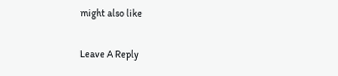might also like

Leave A Reply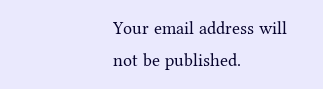Your email address will not be published.